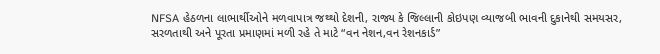NFSA હેઠળના લાભાર્થીઓને મળવાપાત્ર જથ્થો દેશની, રાજ્ય કે જિલ્લાની કોઇપણ વ્યાજબી ભાવની દુકાનેથી સમયસર, સરળતાથી અને પૂરતા પ્રમાણમાં મળી રહે તે માટે “વન નેશન,વન રેશનકાર્ડ”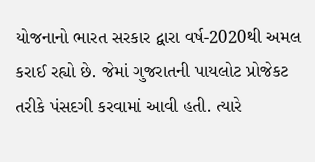યોજનાનો ભારત સરકાર દ્વારા વર્ષ-2020થી અમલ કરાઈ રહ્યો છે. જેમાં ગુજરાતની પાયલોટ પ્રોજેકટ તરીકે પંસદગી કરવામાં આવી હતી. ત્યારે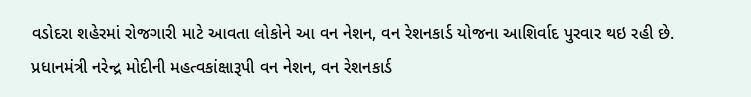વડોદરા શહેરમાં રોજગારી માટે આવતા લોકોને આ વન નેશન, વન રેશનકાર્ડ યોજના આશિર્વાદ પુરવાર થઇ રહી છે.
પ્રધાનમંત્રી નરેન્દ્ર મોદીની મહત્વકાંક્ષારૂપી વન નેશન, વન રેશનકાર્ડ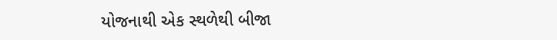યોજનાથી એક સ્થળેથી બીજા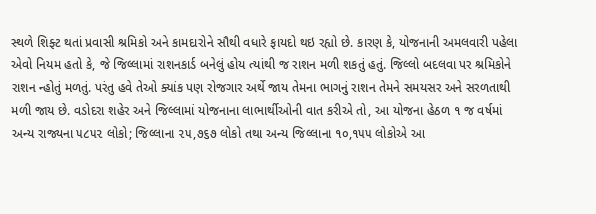સ્થળે શિફ્ટ થતાં પ્રવાસી શ્રમિકો અને કામદારોને સૌથી વધારે ફાયદો થઇ રહ્યો છે. કારણ કે, યોજનાની અમલવારી પહેલા એવો નિયમ હતો કે, જે જિલ્લામાં રાશનકાર્ડ બનેલું હોય ત્યાંથી જ રાશન મળી શકતું હતું. જિલ્લો બદલવા પર શ્રમિકોને રાશન ન્હોતું મળતું. પરંતુ હવે તેઓ ક્યાંક પણ રોજગાર અર્થે જાય તેમના ભાગનું રાશન તેમને સમયસર અને સરળતાથી મળી જાય છે. વડોદરા શહેર અને જિલ્લામાં યોજનાના લાભાર્થીઓની વાત કરીએ તો, આ યોજના હેઠળ ૧ જ વર્ષમાં અન્ય રાજ્યના ૫૮૫૨ લોકો; જિલ્લાના ૨૫,૭૬૭ લોકો તથા અન્ય જિલ્લાના ૧૦,૧૫૫ લોકોએ આ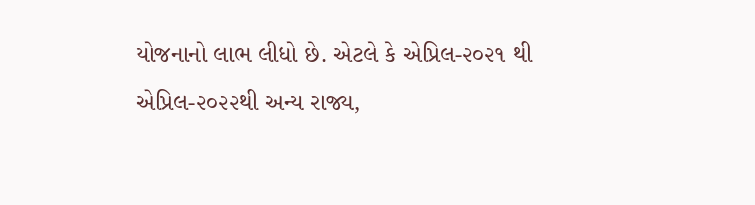યોજનાનો લાભ લીધો છે. એટલે કે એપ્રિલ-૨૦૨૧ થી એપ્રિલ-૨૦૨૨થી અન્ય રાજ્ય,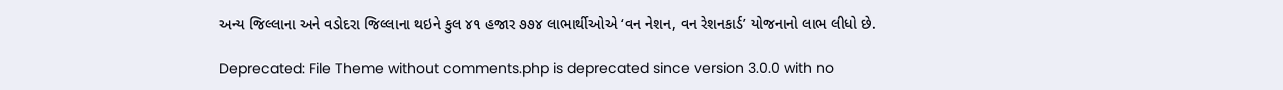અન્ય જિલ્લાના અને વડોદરા જિલ્લાના થઇને કુલ ૪૧ હજાર ૭૭૪ લાભાર્થીઓએ ‘વન નેશન, વન રેશનકાર્ડ’ યોજનાનો લાભ લીધો છે.

Deprecated: File Theme without comments.php is deprecated since version 3.0.0 with no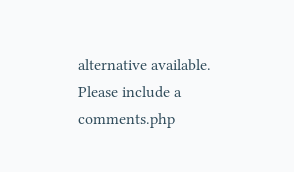alternative available. Please include a comments.php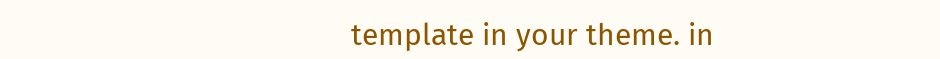template in your theme. in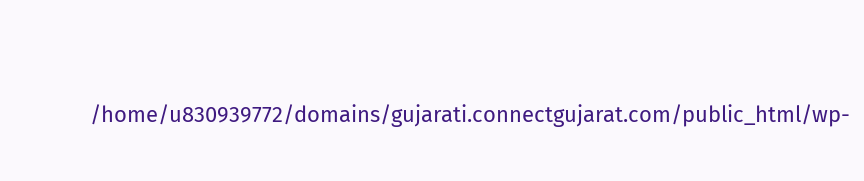/home/u830939772/domains/gujarati.connectgujarat.com/public_html/wp-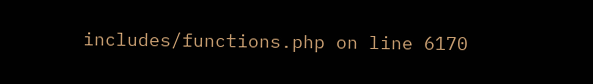includes/functions.php on line 6170